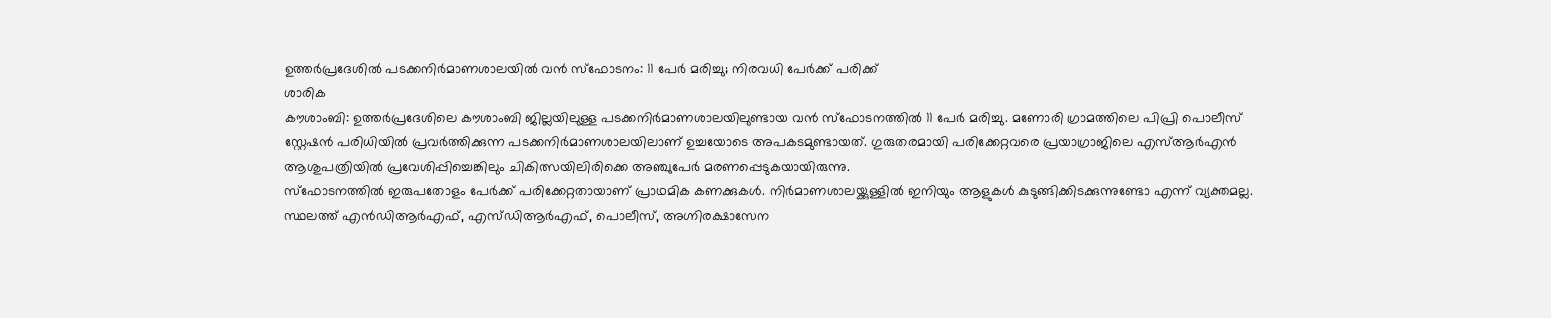ഉത്തർപ്രദേശിൽ പടക്കനിർമാണശാലയിൽ വൻ സ്ഫോടനം: 11 പേർ മരിച്ചു; നിരവധി പേർക്ക് പരിക്ക്
ശാരിക
കൗശാംബി: ഉത്തർപ്രദേശിലെ കൗശാംബി ജില്ലയിലുള്ള പടക്കനിർമാണശാലയിലുണ്ടായ വൻ സ്ഫോടനത്തിൽ 11 പേർ മരിച്ചു. മണോരി ഗ്രാമത്തിലെ പിപ്രി പൊലീസ് സ്റ്റേഷൻ പരിധിയിൽ പ്രവർത്തിക്കുന്ന പടക്കനിർമാണശാലയിലാണ് ഉച്ചയോടെ അപകടമുണ്ടായത്. ഗുരുതരമായി പരിക്കേറ്റവരെ പ്രയാഗ്രാജിലെ എസ്ആർഎൻ ആശുപത്രിയിൽ പ്രവേശിപ്പിച്ചെങ്കിലും ചികിത്സയിലിരിക്കെ അഞ്ചുപേർ മരണപ്പെടുകയായിരുന്നു.
സ്ഫോടനത്തിൽ ഇരുപതോളം പേർക്ക് പരിക്കേറ്റതായാണ് പ്രാഥമിക കണക്കുകൾ. നിർമാണശാലയ്ക്കുള്ളിൽ ഇനിയും ആളുകൾ കുടുങ്ങിക്കിടക്കുന്നുണ്ടോ എന്ന് വ്യക്തമല്ല. സ്ഥലത്ത് എൻഡിആർഎഫ്, എസ്ഡിആർഎഫ്, പൊലീസ്, അഗ്നിരക്ഷാസേന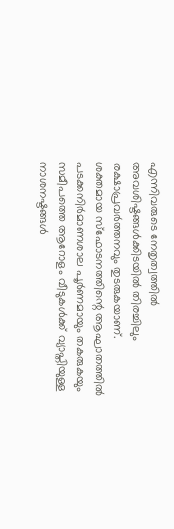എന്നിവരുടെ നേതൃത്വത്തിൽ അവശിഷ്ടങ്ങൾക്കിടയിൽ തിരച്ചിലും രക്ഷാപ്രവർത്തനവും തുടരുകയാണ്.
ശക്തമായ സ്ഫോടനത്തിന്റെ ആഘാതത്തിൽ പടക്കനിർമാണശാല പൂർണമായും തകരുകയും സമീപത്തെ ആറോളം വീടുകൾക്ക് വ്യാപ്തിയുള്ള നാശനഷ്ടങ്ങൾ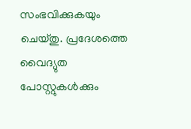സംഭവിക്കുകയും ചെയ്തു. പ്രദേശത്തെ വൈദ്യുത പോസ്റ്റുകൾക്കും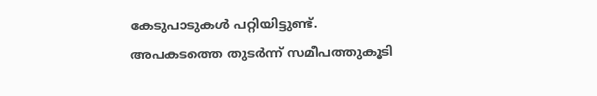കേടുപാടുകൾ പറ്റിയിട്ടുണ്ട്.
അപകടത്തെ തുടർന്ന് സമീപത്തുകൂടി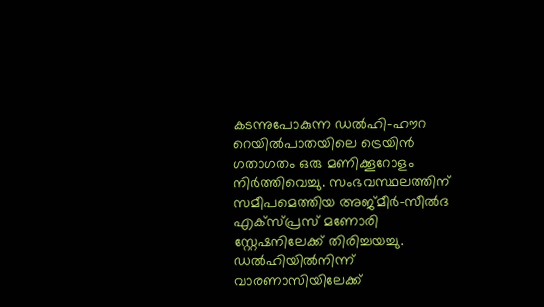കടന്നുപോകുന്ന ഡൽഹി-ഹൗറ റെയിൽപാതയിലെ ട്രെയിൻ ഗതാഗതം ഒരു മണിക്കൂറോളം നിർത്തിവെച്ചു. സംഭവസ്ഥലത്തിന് സമീപമെത്തിയ അജ്മീർ-സീൽദ എക്സ്പ്രസ് മണോരി സ്റ്റേഷനിലേക്ക് തിരിച്ചയച്ചു. ഡൽഹിയിൽനിന്ന് വാരണാസിയിലേക്ക്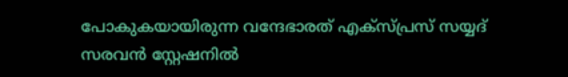പോകുകയായിരുന്ന വന്ദേഭാരത് എക്സ്പ്രസ് സയ്യദ് സരവൻ സ്റ്റേഷനിൽ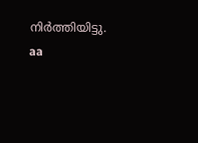നിർത്തിയിട്ടു.
aa